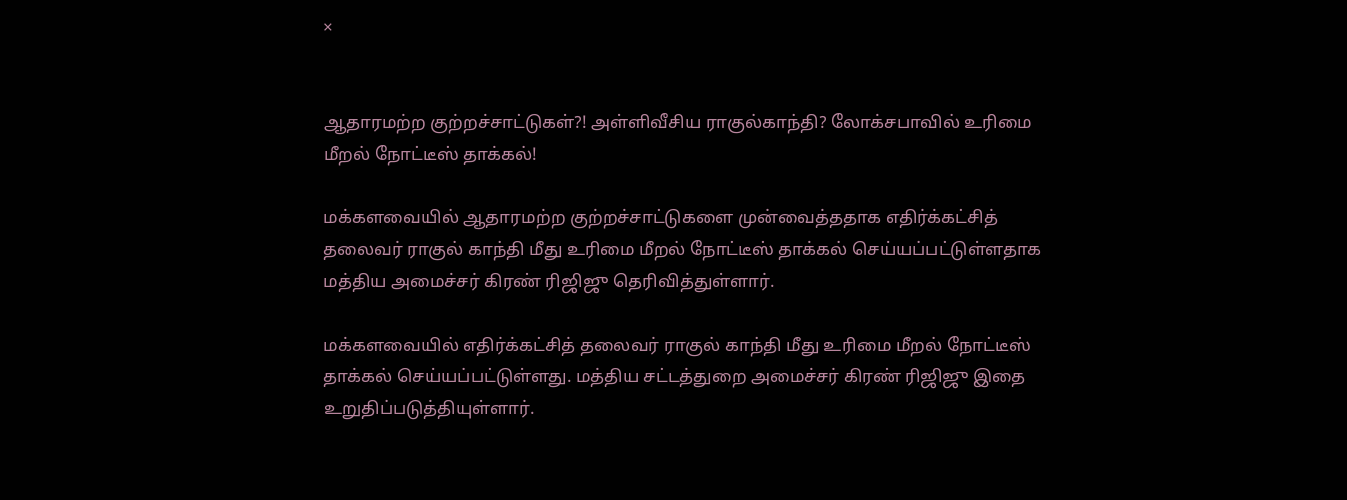×


ஆதாரமற்ற குற்றச்சாட்டுகள்?! அள்ளிவீசிய ராகுல்காந்தி? லோக்சபாவில் உரிமை மீறல் நோட்டீஸ் தாக்கல்!

மக்களவையில் ஆதாரமற்ற குற்றச்சாட்டுகளை முன்வைத்ததாக எதிர்க்கட்சித் தலைவர் ராகுல் காந்தி மீது உரிமை மீறல் நோட்டீஸ் தாக்கல் செய்யப்பட்டுள்ளதாக மத்திய அமைச்சர் கிரண் ரிஜிஜு தெரிவித்துள்ளார்.

மக்களவையில் எதிர்க்கட்சித் தலைவர் ராகுல் காந்தி மீது உரிமை மீறல் நோட்டீஸ் தாக்கல் செய்யப்பட்டுள்ளது. மத்திய சட்டத்துறை அமைச்சர் கிரண் ரிஜிஜு இதை உறுதிப்படுத்தியுள்ளார்.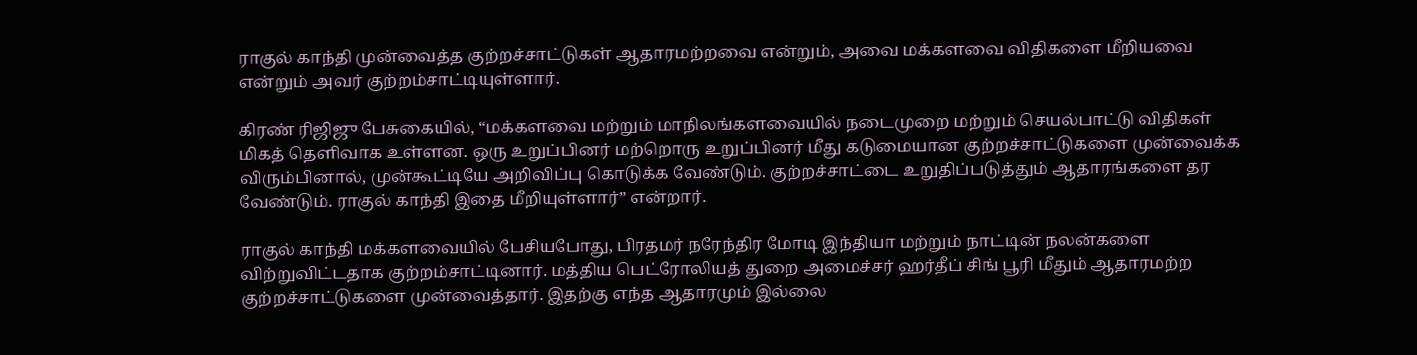ராகுல் காந்தி முன்வைத்த குற்றச்சாட்டுகள் ஆதாரமற்றவை என்றும், அவை மக்களவை விதிகளை மீறியவை என்றும் அவர் குற்றம்சாட்டியுள்ளார்.

கிரண் ரிஜிஜு பேசுகையில், “மக்களவை மற்றும் மாநிலங்களவையில் நடைமுறை மற்றும் செயல்பாட்டு விதிகள் மிகத் தெளிவாக உள்ளன. ஒரு உறுப்பினர் மற்றொரு உறுப்பினர் மீது கடுமையான குற்றச்சாட்டுகளை முன்வைக்க விரும்பினால், முன்கூட்டியே அறிவிப்பு கொடுக்க வேண்டும். குற்றச்சாட்டை உறுதிப்படுத்தும் ஆதாரங்களை தர வேண்டும். ராகுல் காந்தி இதை மீறியுள்ளார்” என்றார்.

ராகுல் காந்தி மக்களவையில் பேசியபோது, பிரதமர் நரேந்திர மோடி இந்தியா மற்றும் நாட்டின் நலன்களை விற்றுவிட்டதாக குற்றம்சாட்டினார். மத்திய பெட்ரோலியத் துறை அமைச்சர் ஹர்தீப் சிங் பூரி மீதும் ஆதாரமற்ற குற்றச்சாட்டுகளை முன்வைத்தார். இதற்கு எந்த ஆதாரமும் இல்லை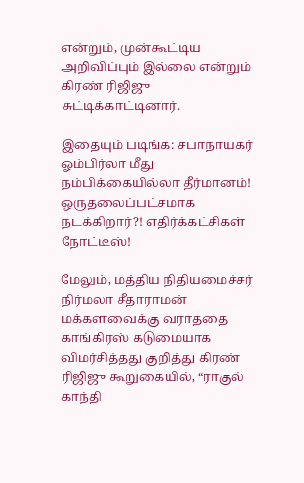என்றும், முன்கூட்டிய அறிவிப்பும் இல்லை என்றும் கிரண் ரிஜிஜு சுட்டிக்காட்டினார்.

இதையும் படிங்க: சபாநாயகர் ஓம்பிர்லா மீது நம்பிக்கையில்லா தீர்மானம்! ஒருதலைப்பட்சமாக நடக்கிறார்?! எதிர்க்கட்சிகள் நோட்டீஸ்!

மேலும், மத்திய நிதியமைச்சர் நிர்மலா சீதாராமன் மக்களவைக்கு வராததை காங்கிரஸ் கடுமையாக விமர்சித்தது குறித்து கிரண் ரிஜிஜு கூறுகையில், “ராகுல் காந்தி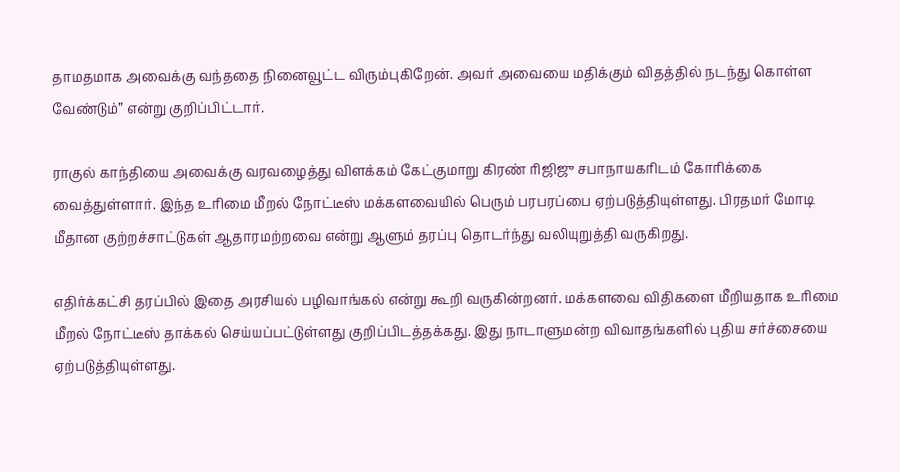தாமதமாக அவைக்கு வந்ததை நினைவூட்ட விரும்புகிறேன். அவர் அவையை மதிக்கும் விதத்தில் நடந்து கொள்ள வேண்டும்” என்று குறிப்பிட்டார்.

ராகுல் காந்தியை அவைக்கு வரவழைத்து விளக்கம் கேட்குமாறு கிரண் ரிஜிஜு சபாநாயகரிடம் கோரிக்கை வைத்துள்ளார். இந்த உரிமை மீறல் நோட்டீஸ் மக்களவையில் பெரும் பரபரப்பை ஏற்படுத்தியுள்ளது. பிரதமர் மோடி மீதான குற்றச்சாட்டுகள் ஆதாரமற்றவை என்று ஆளும் தரப்பு தொடர்ந்து வலியுறுத்தி வருகிறது.

எதிர்க்கட்சி தரப்பில் இதை அரசியல் பழிவாங்கல் என்று கூறி வருகின்றனர். மக்களவை விதிகளை மீறியதாக உரிமை மீறல் நோட்டீஸ் தாக்கல் செய்யப்பட்டுள்ளது குறிப்பிடத்தக்கது. இது நாடாளுமன்ற விவாதங்களில் புதிய சர்ச்சையை ஏற்படுத்தியுள்ளது.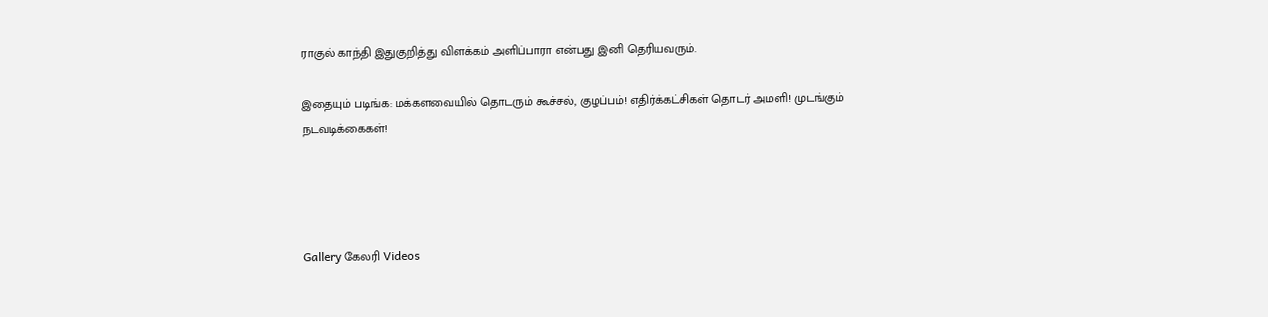ராகுல் காந்தி இதுகுறித்து விளக்கம் அளிப்பாரா என்பது இனி தெரியவரும்.

இதையும் படிங்க: மக்களவையில் தொடரும் கூச்சல், குழப்பம்! எதிர்க்கட்சிகள் தொடர் அமளி! முடங்கும் நடவடிக்கைகள்!




Gallery கேலரி Videos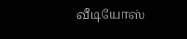வீடியோஸ்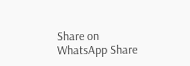Share on WhatsApp Share